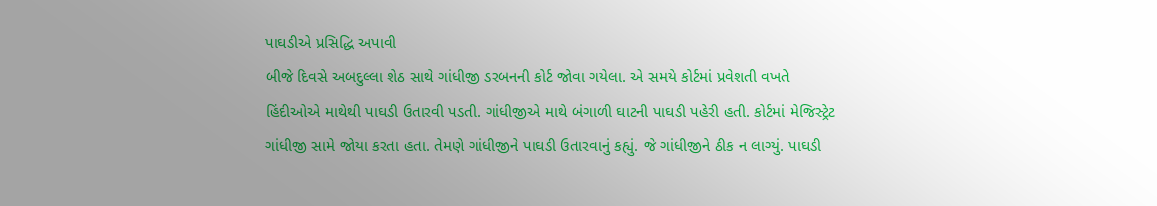પાઘડીએ પ્રસિદ્ધિ અપાવી
બીજે દિવસે અબદુલ્લા શેઠ સાથે ગાંધીજી ડરબનની કોર્ટ જોવા ગયેલા. એ સમયે કોર્ટમાં પ્રવેશતી વખતે હિંદીઓએ માથેથી પાઘડી ઉતારવી પડતી. ગાંધીજીએ માથે બંગાળી ઘાટની પાઘડી પહેરી હતી. કોર્ટમાં મેજિસ્ટ્રેટ ગાંધીજી સામે જોયા કરતા હતા. તેમણે ગાંધીજીને પાઘડી ઉતારવાનું કહ્યું. જે ગાંધીજીને ઠીક ન લાગ્યું. પાઘડી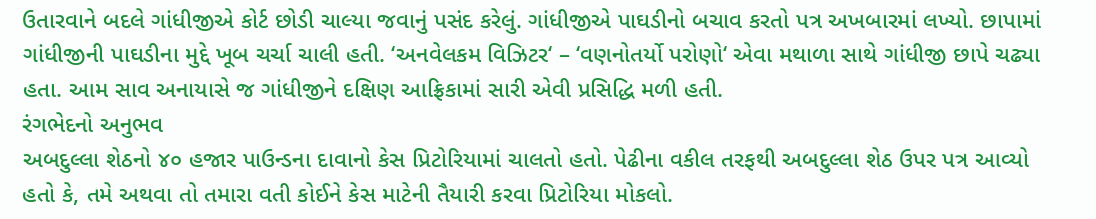ઉતારવાને બદલે ગાંધીજીએ કોર્ટ છોડી ચાલ્યા જવાનું પસંદ કરેલું. ગાંધીજીએ પાઘડીનો બચાવ કરતો પત્ર અખબારમાં લખ્યો. છાપામાં ગાંધીજીની પાઘડીના મુદ્દે ખૂબ ચર્ચા ચાલી હતી. ‘અનવેલકમ વિઝિટર‘ – ‘વણનોતર્યો પરોણો‘ એવા મથાળા સાથે ગાંધીજી છાપે ચઢ્યા હતા. આમ સાવ અનાયાસે જ ગાંધીજીને દક્ષિણ આફ્રિકામાં સારી એવી પ્રસિદ્ધિ મળી હતી.
રંગભેદનો અનુભવ
અબદુલ્લા શેઠનો ૪૦ હજાર પાઉન્ડના દાવાનો કેસ પ્રિટોરિયામાં ચાલતો હતો. પેઢીના વકીલ તરફથી અબદુલ્લા શેઠ ઉપર પત્ર આવ્યો હતો કે, તમે અથવા તો તમારા વતી કોઈને કેસ માટેની તૈયારી કરવા પ્રિટોરિયા મોકલો.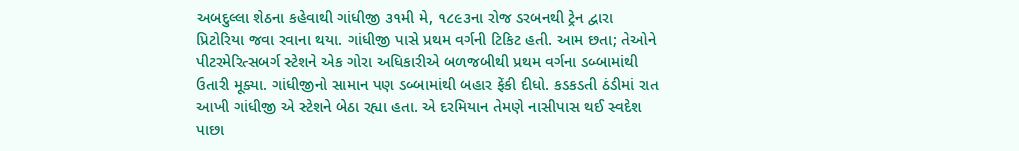અબદુલ્લા શેઠના કહેવાથી ગાંધીજી ૩૧મી મે, ૧૮૯૩ના રોજ ડરબનથી ટ્રેન દ્વારા પ્રિટોરિયા જવા રવાના થયા. ગાંધીજી પાસે પ્રથમ વર્ગની ટિકિટ હતી. આમ છતા; તેઓને પીટરમેરિત્સબર્ગ સ્ટેશને એક ગોરા અધિકારીએ બળજબીથી પ્રથમ વર્ગના ડબ્બામાંથી ઉતારી મૂક્યા. ગાંધીજીનો સામાન પણ ડબ્બામાંથી બહાર ફેંકી દીધો. કડકડતી ઠંડીમાં રાત આખી ગાંધીજી એ સ્ટેશને બેઠા રહ્યા હતા. એ દરમિયાન તેમણે નાસીપાસ થઈ સ્વદેશ પાછા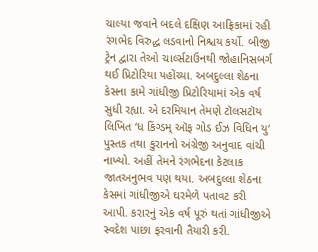ચાલ્યા જવાને બદલે દક્ષિણ આફ્રિકામાં રહી રંગભેદ વિરુદ્ધ લડવાનો નિશ્ચય કર્યો. બીજી ટ્રેન દ્વારા તેઓ ચાર્લ્સટાઉનથી જોહાનિસબર્ગ થઈ પ્રિટોરિયા પહોંચ્યા. અબદુલ્લા શેઠના કેસના કામે ગાંધીજી પ્રિટોરિયામાં એક વર્ષ સુધી રહ્યા. એ દરમિયાન તેમણે ટૉલસટૉય લિખિત ‘ધ કિંગ્ડમ્ ઑફ ગોડ ઈઝ વિધિન યુ‘ પુસ્તક તથા કુરાનનો અંગ્રેજી અનુવાદ વાંચી નાખ્યો. અહીં તેમને રંગભેદના કેટલાક જાતઅનુભવ પણ થયા. અબદુલ્લા શેઠના કેસમાં ગાંધીજીએ ઘરમેળે પતાવટ કરી આપી. કરારનું એક વર્ષ પૂરું થતાં ગાંધીજીએ સ્વદેશ પાછા ફરવાની તૈયારી કરી.